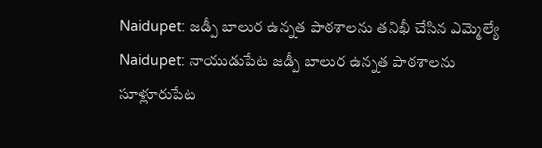Naidupet: జడ్పీ బాలుర ఉన్నత పాఠశాలను తనిఖీ చేసిన ఎమ్మెల్యే
Naidupet: నాయుడుపేట జడ్పీ బాలుర ఉన్నత పాఠశాలను సూళ్లూరుపేట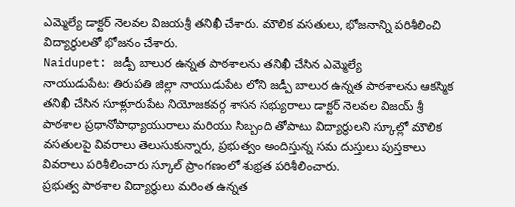ఎమ్మెల్యే డాక్టర్ నెలవల విజయశ్రీ తనిఖీ చేశారు. మౌలిక వసతులు, భోజనాన్ని పరిశీలించి విద్యార్థులతో భోజనం చేశారు.
Naidupet: జడ్పీ బాలుర ఉన్నత పాఠశాలను తనిఖీ చేసిన ఎమ్మెల్యే
నాయుడుపేట: తిరుపతి జిల్లా నాయుడుపేట లోని జడ్పీ బాలుర ఉన్నత పాఠశాలను ఆకస్మిక తనిఖీ చేసిన సూళ్లూరుపేట నియోజకవర్గ శాసన సభ్యురాలు డాక్టర్ నెలవల విజయ్ శ్రీ పాఠశాల ప్రధానోపాధ్యాయురాలు మరియు సిబ్బంది తోపాటు విద్యార్థులని స్కూల్లో మౌలిక వసతులపై వివరాలు తెలుసుకున్నారు, ప్రభుత్వం అందిస్తున్న సమ దుస్తులు పుస్తకాలు వివరాలు పరిశీలించారు స్కూల్ ప్రాంగణంలో శుభ్రత పరిశీలించారు.
ప్రభుత్వ పాఠశాల విద్యార్థులు మరింత ఉన్నత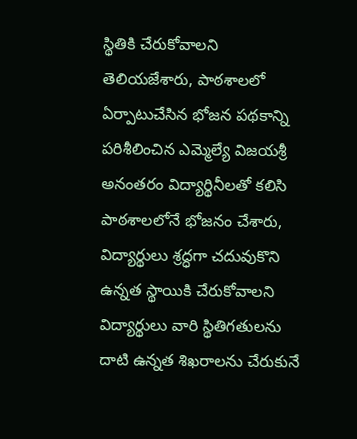స్థితికి చేరుకోవాలని తెలియజేశారు, పాఠశాలలో ఏర్పాటుచేసిన భోజన పథకాన్ని పరిశీలించిన ఎమ్మెల్యే విజయశ్రీ అనంతరం విద్యార్థినీలతో కలిసి పాఠశాలలోనే భోజనం చేశారు, విద్యార్థులు శ్రద్ధగా చదువుకొని ఉన్నత స్థాయికి చేరుకోవాలని విద్యార్థులు వారి స్థితిగతులను దాటి ఉన్నత శిఖరాలను చేరుకునే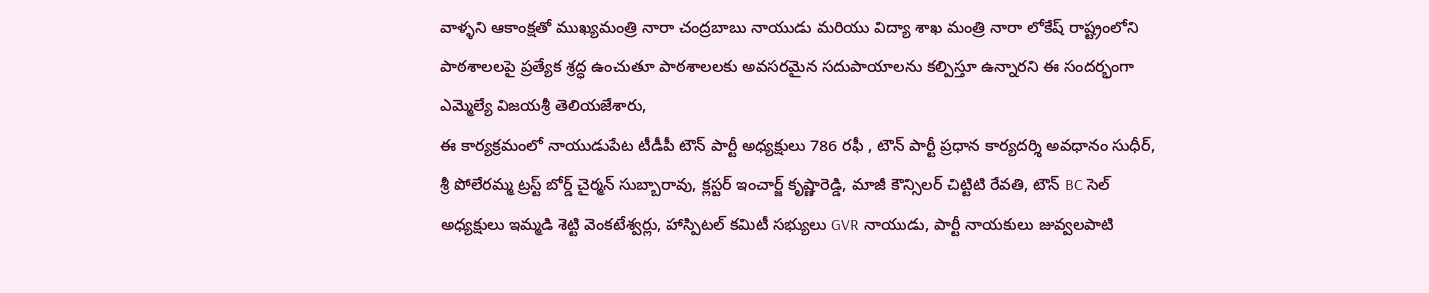వాళ్ళని ఆకాంక్షతో ముఖ్యమంత్రి నారా చంద్రబాబు నాయుడు మరియు విద్యా శాఖ మంత్రి నారా లోకేష్ రాష్ట్రంలోని పాఠశాలలపై ప్రత్యేక శ్రద్ధ ఉంచుతూ పాఠశాలలకు అవసరమైన సదుపాయాలను కల్పిస్తూ ఉన్నారని ఈ సందర్భంగా ఎమ్మెల్యే విజయశ్రీ తెలియజేశారు,
ఈ కార్యక్రమంలో నాయుడుపేట టీడీపీ టౌన్ పార్టీ అధ్యక్షులు 786 రఫీ , టౌన్ పార్టీ ప్రధాన కార్యదర్శి అవధానం సుధీర్, శ్రీ పోలేరమ్మ ట్రస్ట్ బోర్డ్ చైర్మన్ సుబ్బారావు, క్లస్టర్ ఇంచార్జ్ కృష్ణారెడ్డి, మాజీ కౌన్సిలర్ చిట్టిటి రేవతి, టౌన్ BC సెల్ అధ్యక్షులు ఇమ్మడి శెట్టి వెంకటేశ్వర్లు, హాస్పిటల్ కమిటీ సభ్యులు GVR నాయుడు, పార్టీ నాయకులు జువ్వలపాటి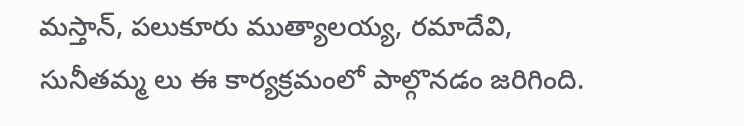మస్తాన్, పలుకూరు ముత్యాలయ్య, రమాదేవి, సునీతమ్మ లు ఈ కార్యక్రమంలో పాల్గొనడం జరిగింది.